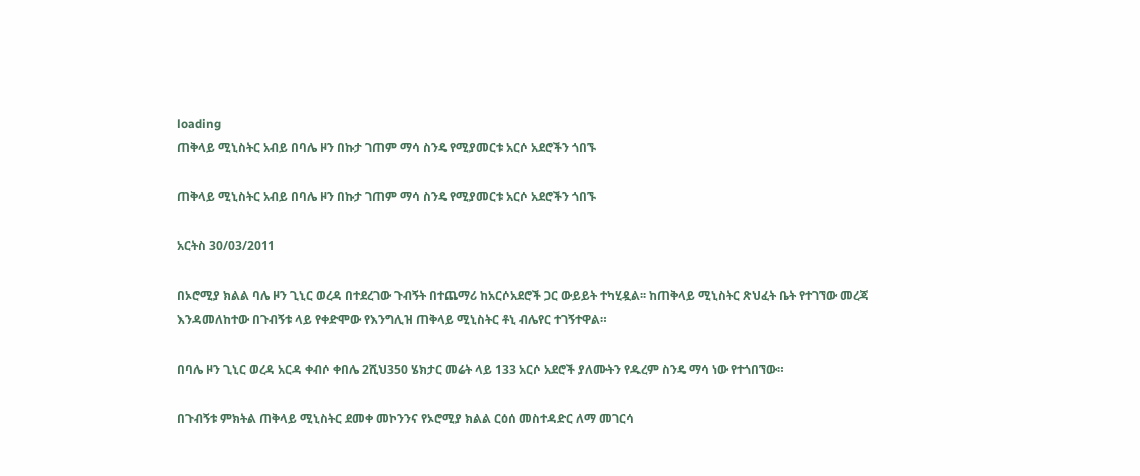loading
ጠቅላይ ሚኒስትር አብይ በባሌ ዞን በኩታ ገጠም ማሳ ስንዴ የሚያመርቱ አርሶ አደሮችን ጎበኙ

ጠቅላይ ሚኒስትር አብይ በባሌ ዞን በኩታ ገጠም ማሳ ስንዴ የሚያመርቱ አርሶ አደሮችን ጎበኙ

አርትስ 30/03/2011

በኦሮሚያ ክልል ባሌ ዞን ጊኒር ወረዳ በተደረገው ጉብኝት በተጨማሪ ከአርሶአደሮች ጋር ውይይት ተካሂዷል፡፡ ከጠቅላይ ሚኒስትር ጽህፈት ቤት የተገኘው መረጃ እንዳመለከተው በጉብኝቱ ላይ የቀድሞው የእንግሊዝ ጠቅላይ ሚኒስትር ቶኒ ብሌየር ተገኝተዋል።

በባሌ ዞን ጊኒር ወረዳ አርዳ ቀብሶ ቀበሌ 2ሺህ350 ሄክታር መሬት ላይ 133 አርሶ አደሮች ያለሙትን የዱረም ስንዴ ማሳ ነው የተጎበኘው።

በጉብኝቱ ምክትል ጠቅላይ ሚኒስትር ደመቀ መኮንንና የኦሮሚያ ክልል ርዕሰ መስተዳድር ለማ መገርሳ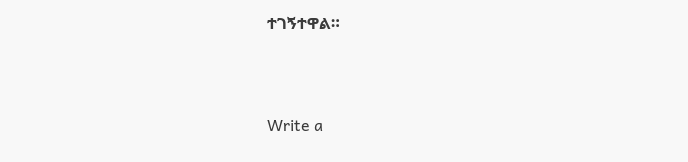ተገኝተዋል።



Write a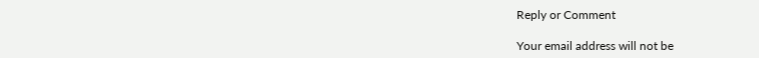Reply or Comment

Your email address will not be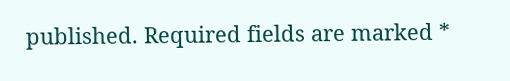published. Required fields are marked *